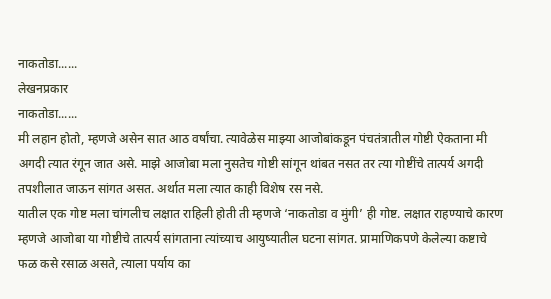नाकतोडा......
लेखनप्रकार
नाकतोडा......
मी लहान होतो, म्हणजे असेन सात आठ वर्षांचा. त्यावेळेस माझ्या आजोबांकडून पंचतंत्रातील गोष्टी ऐकताना मी अगदी त्यात रंगून जात असे. माझे आजोबा मला नुसतेच गोष्टी सांगून थांबत नसत तर त्या गोष्टींचे तात्पर्य अगदी तपशीलात जाऊन सांगत असत. अर्थात मला त्यात काही विशेष रस नसे.
यातील एक गोष्ट मला चांगलीच लक्षात राहिली होती ती म्हणजे ‘नाकतोडा व मुंगी’ ही गोष्ट. लक्षात राहण्याचे कारण म्हणजे आजोबा या गोष्टीचे तात्पर्य सांगताना त्यांच्याच आयुष्यातील घटना सांगत. प्रामाणिकपणे केलेल्या कष्टाचे फळ कसे रसाळ असते, त्याला पर्याय का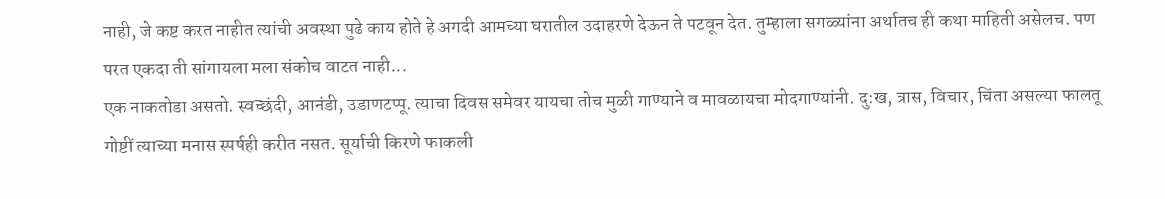नाही, जे कष्ट करत नाहीत त्यांची अवस्था पुढे काय होते हे अगदी आमच्या घरातील उदाहरणे देऊन ते पटवून देत. तुम्हाला सगळ्यांना अर्थातच ही कथा माहिती असेलच. पण परत एकदा ती सांगायला मला संकोच वाटत नाही...
एक नाकतोडा असतो. स्वच्छंदी, आनंडी, उडाणटप्पू. त्याचा दिवस समेवर यायचा तोच मुळी गाण्याने व मावळायचा मोदगाण्यांनी. दु:ख, त्रास, विचार, चिंता असल्या फालतू गोष्टीं त्याच्या मनास स्पर्षही करीत नसत. सूर्याची किरणे फाकली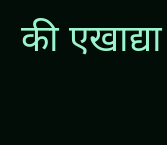की एखाद्या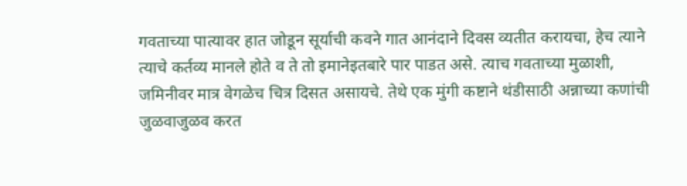गवताच्या पात्यावर हात जोडून सूर्याची कवने गात आनंदाने दिवस व्यतीत करायचा, हेच त्याने त्याचे कर्तव्य मानले होते व ते तो इमानेइतबारे पार पाडत असे. त्याच गवताच्या मुळाशी, जमिनीवर मात्र वेगळेच चित्र दिसत असायचे. तेथे एक मुंगी कष्टाने थंडीसाठी अन्नाच्या कणांची जुळवाजुळव करत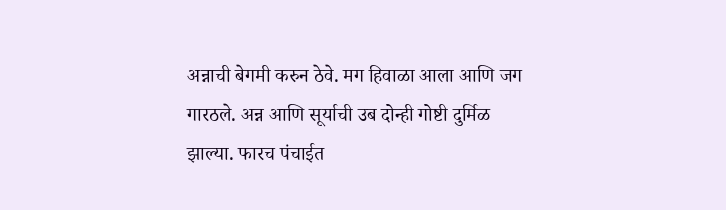अन्नाची बेगमी करुन ठेवे. मग हिवाळा आला आणि जग गारठले. अन्न आणि सूर्याची उब दोन्ही गोष्टी दुर्मिळ झाल्या. फारच पंचाईत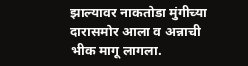झाल्यावर नाकतोडा मुंगीच्या दारासमोर आला व अन्नाची भीक मागू लागला.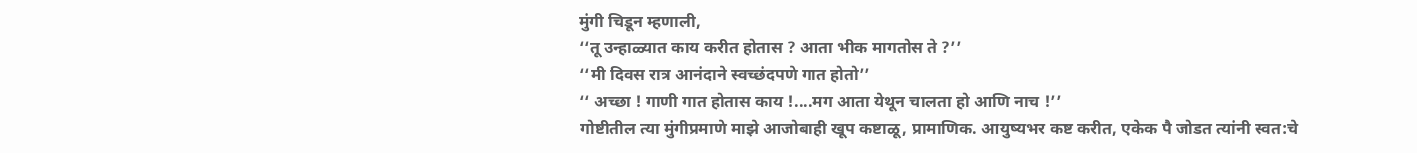मुंगी चिडून म्हणाली,
‘‘तू उन्हाळ्यात काय करीत होतास ? आता भीक मागतोस ते ?’’
‘‘मी दिवस रात्र आनंदाने स्वच्छंदपणे गात होतो’’
‘‘ अच्छा ! गाणी गात होतास काय !....मग आता येथून चालता हो आणि नाच !’’
गोष्टीतील त्या मुंगीप्रमाणे माझे आजोबाही खूप कष्टाळू, प्रामाणिक. आयुष्यभर कष्ट करीत, एकेक पै जोडत त्यांनी स्वत:चे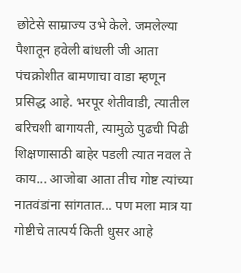छोटेसे साम्राज्य उभे केले. जमलेल्या पैशातून हवेली बांधली जी आता पंचक्रोशीत बामणाचा वाडा म्हणून प्रसिद्ध आहे. भरपूर शेतीवाडी, त्यातील बरिचशी बागायती, त्यामुळे पुढची पिढी शिक्षणासाठी बाहेर पडली त्यात नवल ते काय... आजोबा आता तीच गोष्ट त्यांच्या नातवंडांना सांगतात... पण मला मात्र या गोष्टीचे तात्पर्य किती धुसर आहे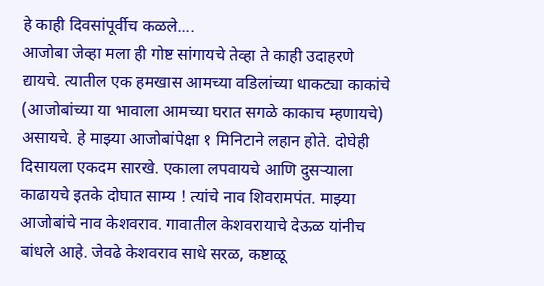हे काही दिवसांपूर्वीच कळले....
आजोबा जेव्हा मला ही गोष्ट सांगायचे तेव्हा ते काही उदाहरणे द्यायचे. त्यातील एक हमखास आमच्या वडिलांच्या धाकट्या काकांचे (आजोबांच्या या भावाला आमच्या घरात सगळे काकाच म्हणायचे) असायचे. हे माझ्या आजोबांपेक्षा १ मिनिटाने लहान होते. दोघेही दिसायला एकदम सारखे. एकाला लपवायचे आणि दुसऱ्याला काढायचे इतके दोघात साम्य ! त्यांचे नाव शिवरामपंत. माझ्या आजोबांचे नाव केशवराव. गावातील केशवरायाचे देऊळ यांनीच बांधले आहे. जेवढे केशवराव साधे सरळ, कष्टाळू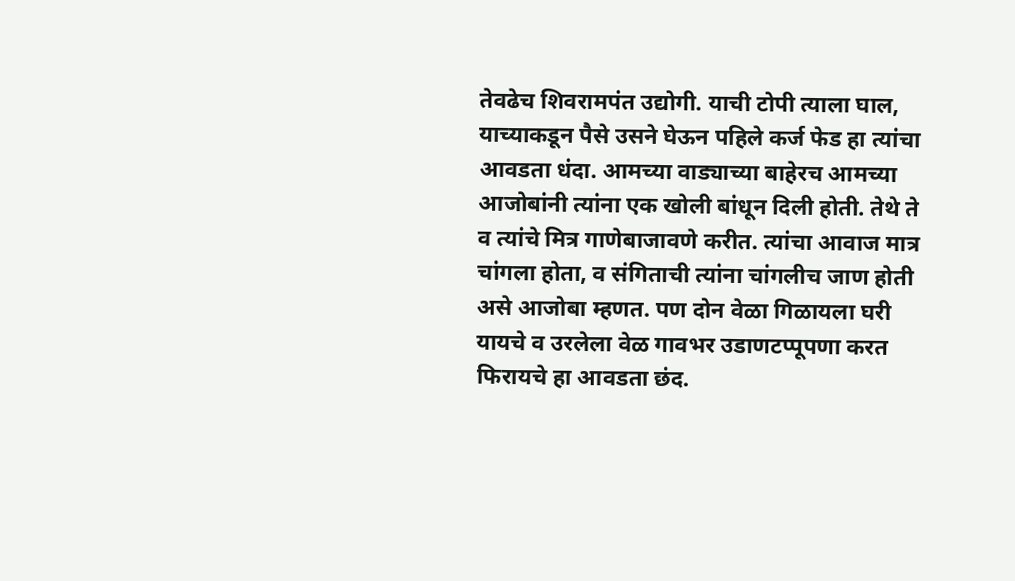तेवढेच शिवरामपंत उद्योगी. याची टोपी त्याला घाल, याच्याकडून पैसे उसने घेऊन पहिले कर्ज फेड हा त्यांचा आवडता धंदा. आमच्या वाड्याच्या बाहेरच आमच्या आजोबांनी त्यांना एक खोली बांधून दिली होती. तेथे ते व त्यांचे मित्र गाणेबाजावणे करीत. त्यांचा आवाज मात्र चांगला होता, व संगिताची त्यांना चांगलीच जाण होती असे आजोबा म्हणत. पण दोन वेळा गिळायला घरी यायचे व उरलेला वेळ गावभर उडाणटप्पूपणा करत फिरायचे हा आवडता छंद.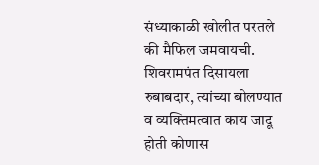संध्याकाळी खोलीत परतले की मैफिल जमवायची. शिवरामपंत दिसायला रुबाबदार, त्यांच्या बोलण्यात व व्यक्तिमत्वात काय जादू होती कोणास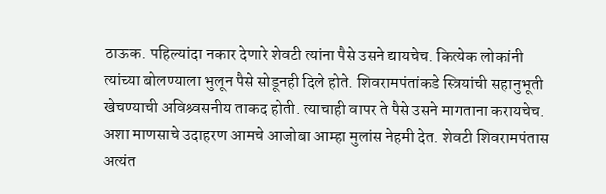ठाऊक. पहिल्यांदा नकार देणारे शेवटी त्यांना पैसे उसने द्यायचेच. कित्येक लोकांनी त्यांच्या बोलण्याला भुलून पैसे सोडूनही दिले होते. शिवरामपंतांकडे स्त्रियांची सहानुभूती खेचण्याची अविश्र्वसनीय ताकद होती. त्याचाही वापर ते पैसे उसने मागताना करायचेच. अशा माणसाचे उदाहरण आमचे आजोबा आम्हा मुलांस नेहमी देत. शेवटी शिवरामपंतास अत्यंत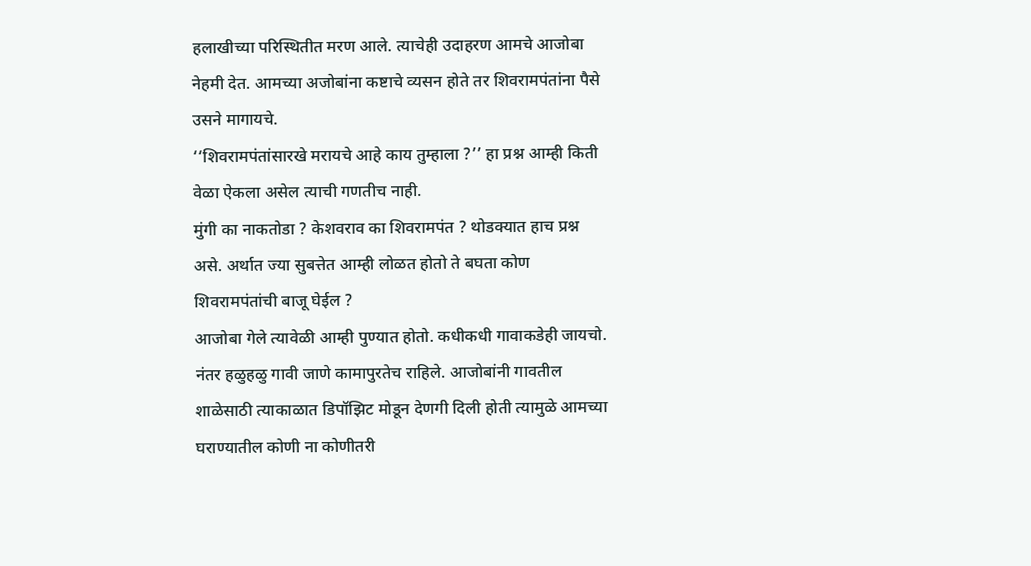हलाखीच्या परिस्थितीत मरण आले. त्याचेही उदाहरण आमचे आजोबा नेहमी देत. आमच्या अजोबांना कष्टाचे व्यसन होते तर शिवरामपंतांना पैसे उसने मागायचे.
‘‘शिवरामपंतांसारखे मरायचे आहे काय तुम्हाला ?’’ हा प्रश्न आम्ही किती वेळा ऐकला असेल त्याची गणतीच नाही.
मुंगी का नाकतोडा ? केशवराव का शिवरामपंत ? थोडक्यात हाच प्रश्न असे. अर्थात ज्या सुबत्तेत आम्ही लोळत होतो ते बघता कोण शिवरामपंतांची बाजू घेईल ?
आजोबा गेले त्यावेळी आम्ही पुण्यात होतो. कधीकधी गावाकडेही जायचो. नंतर हळुहळु गावी जाणे कामापुरतेच राहिले. आजोबांनी गावतील शाळेसाठी त्याकाळात डिपॉझिट मोडून देणगी दिली होती त्यामुळे आमच्या घराण्यातील कोणी ना कोणीतरी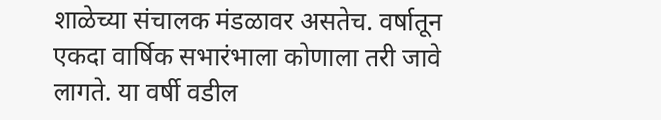शाळेच्या संचालक मंडळावर असतेच. वर्षातून एकदा वार्षिक सभारंभाला कोणाला तरी जावे लागते. या वर्षी वडील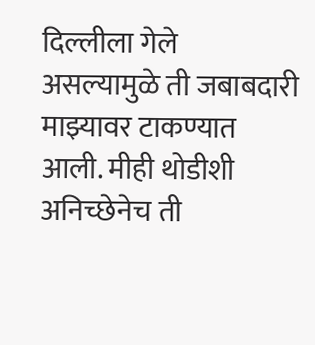दिल्लीला गेले असल्यामुळे ती जबाबदारी माझ्यावर टाकण्यात आली. मीही थोडीशी अनिच्छेनेच ती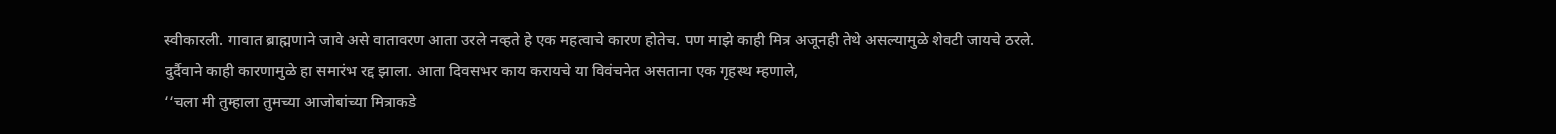स्वीकारली. गावात ब्राह्मणाने जावे असे वातावरण आता उरले नव्हते हे एक महत्वाचे कारण होतेच. पण माझे काही मित्र अजूनही तेथे असल्यामुळे शेवटी जायचे ठरले. दुर्दैवाने काही कारणामुळे हा समारंभ रद्द झाला. आता दिवसभर काय करायचे या विवंचनेत असताना एक गृहस्थ म्हणाले,
‘‘चला मी तुम्हाला तुमच्या आजोबांच्या मित्राकडे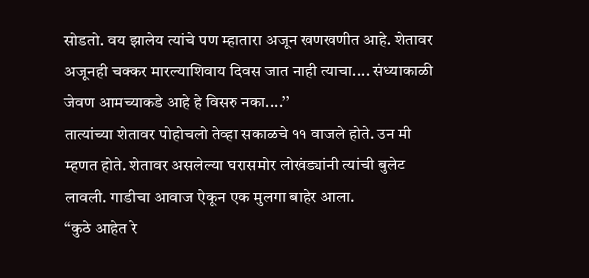सोडतो. वय झालेय त्यांचे पण म्हातारा अजून खणखणीत आहे. शेतावर अजूनही चक्कर मारल्याशिवाय दिवस जात नाही त्याचा.... संध्याकाळी जेवण आमच्याकडे आहे हे विसरु नका....’’
तात्यांच्या शेतावर पोहोचलो तेव्हा सकाळचे ११ वाजले होते. उन मी म्हणत होते. शेतावर असलेल्या घरासमोर लोखंड्यांनी त्यांची बुलेट लावली. गाडीचा आवाज ऐकून एक मुलगा बाहेर आला.
‘‘कुठे आहेत रे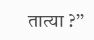तात्या ?’’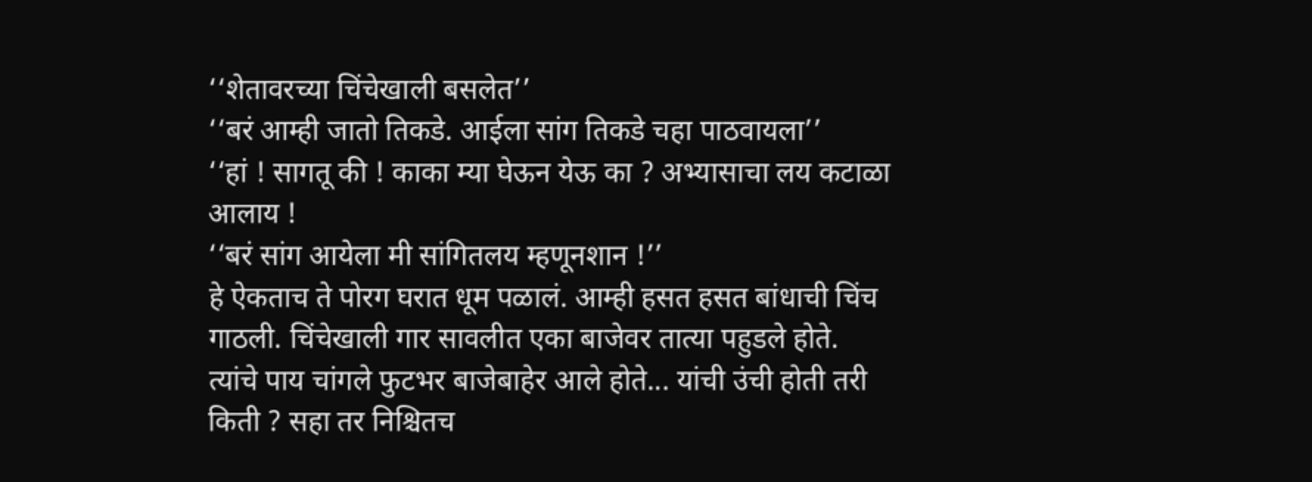‘‘शेतावरच्या चिंचेखाली बसलेत’’
‘‘बरं आम्ही जातो तिकडे. आईला सांग तिकडे चहा पाठवायला’’
‘‘हां ! सागतू की ! काका म्या घेऊन येऊ का ? अभ्यासाचा लय कटाळा आलाय !
‘‘बरं सांग आयेला मी सांगितलय म्हणूनशान !’’
हे ऐकताच ते पोरग घरात धूम पळालं. आम्ही हसत हसत बांधाची चिंच गाठली. चिंचेखाली गार सावलीत एका बाजेवर तात्या पहुडले होते. त्यांचे पाय चांगले फुटभर बाजेबाहेर आले होते... यांची उंची होती तरी किती ? सहा तर निश्चितच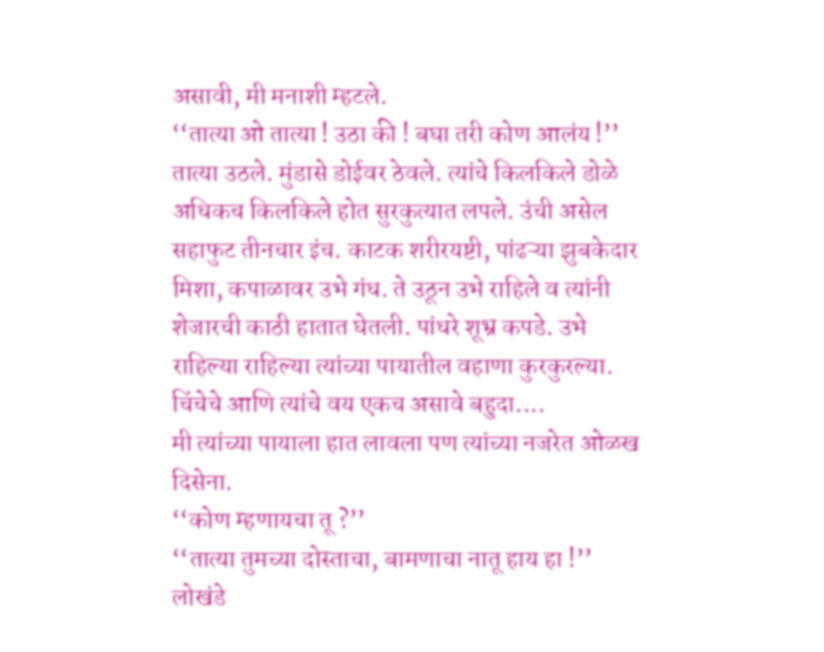असावी, मी मनाशी म्हटले.
‘‘तात्या ओ तात्या ! उठा की ! बघा तरी कोण आलंय !’’
तात्या उठले. मुंडासे डोईवर ठेवले. त्यांचे किलकिले डोळे अधिकच किलकिले होत सुरकुत्यात लपले. उंची असेल सहाफुट तीनचार इंच. काटक शरीरयष्टी, पांढऱ्या झुबकेदार मिशा, कपाळावर उभे गंध. ते उठून उभे राहिले व त्यांनी शेजारची काठी हातात घेतली. पांधरे शूभ्र कपडे. उभे राहिल्या राहिल्या त्यांच्या पायातील वहाणा कुरकुरल्या. चिंचेचे आणि त्यांचे वय एकच असावे बहुदा....
मी त्यांच्या पायाला हात लावला पण त्यांच्या नजरेत ओळख दिसेना.
‘‘कोण म्हणायचा तू ?’’
‘‘तात्या तुमच्या दोस्ताचा, बामणाचा नातू हाय हा !’’ लोखंडे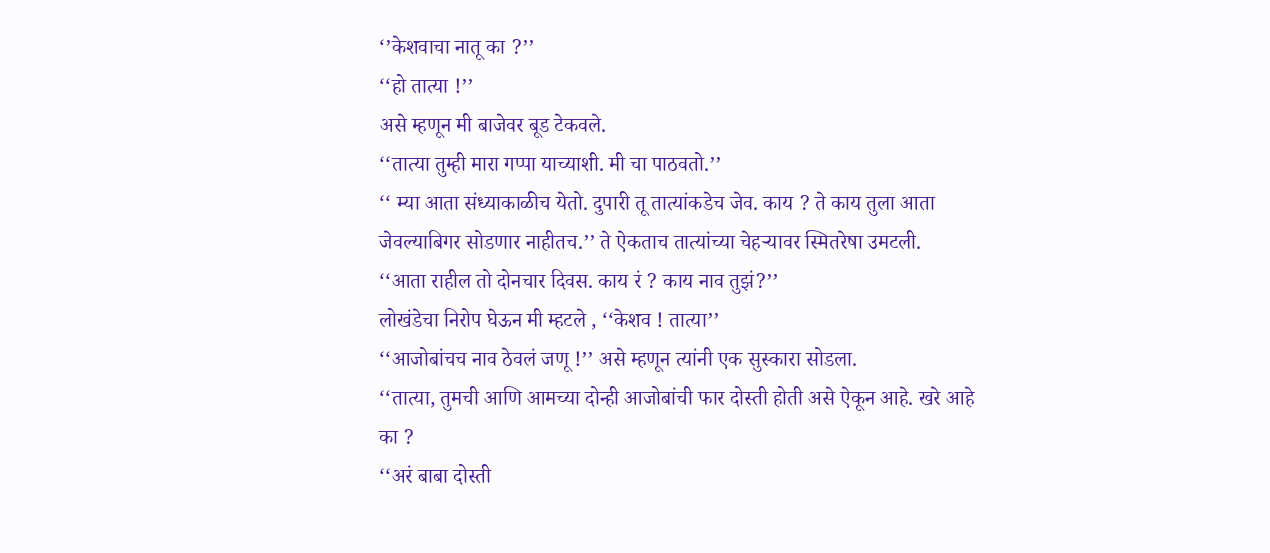‘’केशवाचा नातू का ?’’
‘‘हो तात्या !’’
असे म्हणून मी बाजेवर बूड टेकवले.
‘‘तात्या तुम्ही मारा गप्पा याच्याशी. मी चा पाठवतो.’’
‘‘ म्या आता संध्याकाळीच येतो. दुपारी तू तात्यांकडेच जेव. काय ? ते काय तुला आता जेवल्याबिगर सोडणार नाहीतच.’’ ते ऐकताच तात्यांच्या चेहऱ्यावर स्मितरेषा उमटली.
‘‘आता राहील तो दोनचार दिवस. काय रं ? काय नाव तुझं?’’
लोखंडेचा निरोप घेऊन मी म्हटले , ‘‘केशव ! तात्या’’
‘‘आजोबांचच नाव ठेवलं जणू !’’ असे म्हणून त्यांनी एक सुस्कारा सोडला.
‘‘तात्या, तुमची आणि आमच्या दोन्ही आजोबांची फार दोस्ती होती असे ऐकून आहे. खरे आहे का ?
‘‘अरं बाबा दोस्ती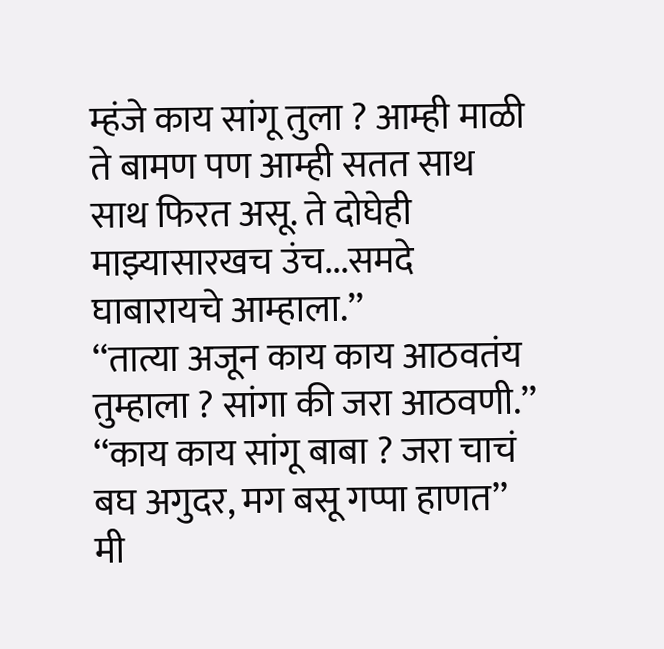म्हंजे काय सांगू तुला ? आम्ही माळी ते बामण पण आम्ही सतत साथ साथ फिरत असू. ते दोघेही माझ्यासारखच उंच...समदे घाबारायचे आम्हाला.’’
‘‘तात्या अजून काय काय आठवतंय तुम्हाला ? सांगा की जरा आठवणी.’’
‘‘काय काय सांगू बाबा ? जरा चाचं बघ अगुदर, मग बसू गप्पा हाणत’’
मी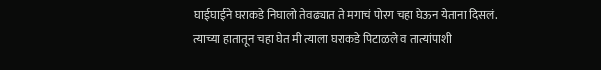घाईघाईने घराकडे निघालो तेवढ्यात ते मगाचं पोरग चहा घेऊन येताना दिसलं. त्याच्या हातातून चहा घेत मी त्याला घराकडे पिटाळले व तात्यांपाशी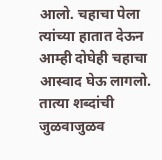आलो. चहाचा पेला त्यांच्या हातात देऊन आम्ही दोघेही चहाचा आस्वाद घेऊ लागलो. तात्या शब्दांची जुळवाजुळव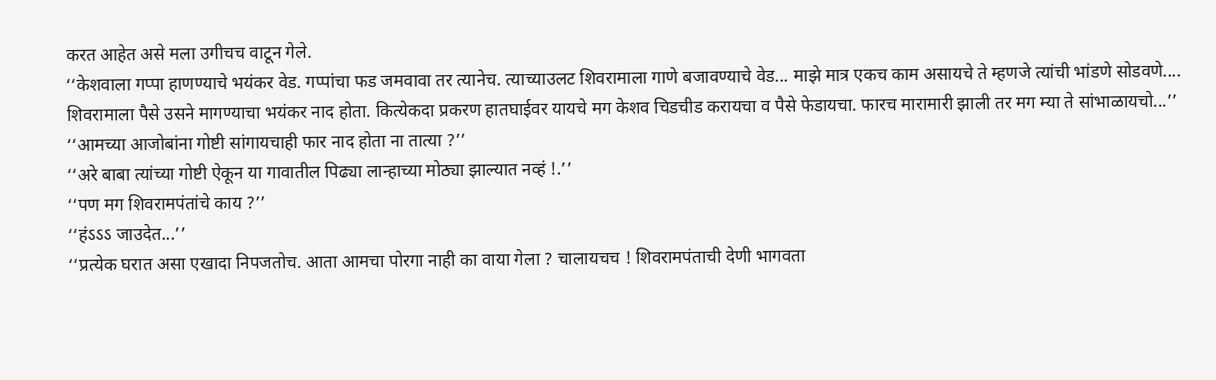करत आहेत असे मला उगीचच वाटून गेले.
‘‘केशवाला गप्पा हाणण्याचे भयंकर वेड. गप्पांचा फड जमवावा तर त्यानेच. त्याच्याउलट शिवरामाला गाणे बजावण्याचे वेड... माझे मात्र एकच काम असायचे ते म्हणजे त्यांची भांडणे सोडवणे.... शिवरामाला पैसे उसने मागण्याचा भयंकर नाद होता. कित्येकदा प्रकरण हातघाईवर यायचे मग केशव चिडचीड करायचा व पैसे फेडायचा. फारच मारामारी झाली तर मग म्या ते सांभाळायचो...’’
‘‘आमच्या आजोबांना गोष्टी सांगायचाही फार नाद होता ना तात्या ?’’
‘‘अरे बाबा त्यांच्या गोष्टी ऐकून या गावातील पिढ्या लान्हाच्या मोठ्या झाल्यात नव्हं !.’’
‘‘पण मग शिवरामपंतांचे काय ?’’
‘‘हंऽऽऽ जाउदेत...’’
‘‘प्रत्येक घरात असा एखादा निपजतोच. आता आमचा पोरगा नाही का वाया गेला ? चालायचच ! शिवरामपंताची देणी भागवता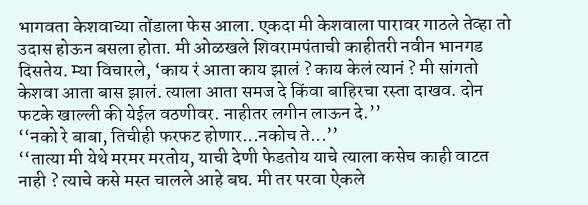भागवता केशवाच्या तोंडाला फेस आला. एकदा मी केशवाला पारावर गाठले तेव्हा तो उदास होऊन बसला होता. मी ओळखले शिवरामपंताची काहीतरी नवीन भानगड दिसतेय. म्या विचारले, ‘काय रं आता काय झालं ? काय केलं त्यानं ? मी सांगतो केशवा आता बास झालं. त्याला आता समज दे किंवा बाहिरचा रस्ता दाखव. दोन फटके खाल्ली की येईल वठणीवर. नाहीतर लगीन लाऊन दे.’’
‘‘नको रे बाबा, तिचीही फरफट होणार...नकोच ते...’’
‘‘तात्या मी येथे मरमर मरतोय, याची देणी फेडतोय याचे त्याला कसेच काही वाटत नाही ? त्याचे कसे मस्त चालले आहे बघ. मी तर परवा ऐकले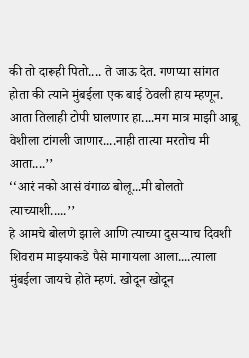की तो दारूही पितो.... ते जाऊ देत. गणप्या सांगत होता की त्याने मुंबईला एक बाई ठेवली हाय म्हणून. आता तिलाही टोपी घालणार हा....मग मात्र माझी आब्रू वेशीला टांगली जाणार....नाही तात्या मरतोच मी आता....’’
‘‘आरं नको आसं वंगाळ बोलू...मी बोलतो त्याच्याशी.....’’
हे आमचे बोलणे झाले आणि त्याच्या दुसऱ्याच दिवशी शिवराम माझ्याकडे पैसे मागायला आला....त्याला मुंबईला जायचे होते म्हणं. खोदून खोदून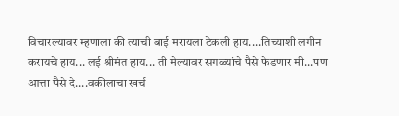विचारल्यावर म्हणाला की त्याची बाई मरायला टेकली हाय....तिच्याशी लगीन करायचे हाय... लई श्रीमंत हाय... ती मेल्यावर सगळ्यांचे पैसे फेडणार मी...पण आत्ता पैसे दे....वकीलाचा खर्च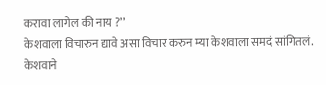करावा लागेल की नाय ?’’
केशवाला विचारुन द्यावे असा विचार करुन म्या केशवाला समदं सांगितलं. केशवाने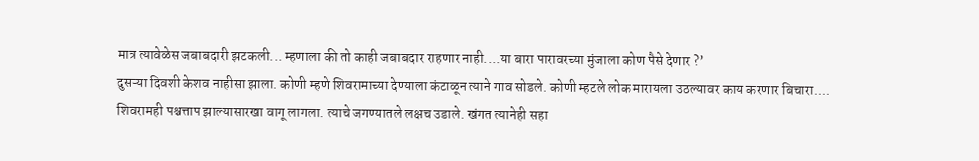मात्र त्यावेळेस जबाबदारी झटकली... म्हणाला की तो काही जबाबदार राहणार नाही....या बारा पारावरच्या मुंजाला कोण पैसे देणार ?’
दुसऱ्या दिवशी केशव नाहीसा झाला. कोणी म्हणे शिवरामाच्या देण्याला कंटाळून त्याने गाव सोडले. कोणी म्हटले लोक मारायला उठल्यावर काय करणार बिचारा.... शिवरामही पश्चत्ताप झाल्यासारखा वागू लागला. त्याचे जगण्यातले लक्षच उडाले. खंगत त्यानेही सहा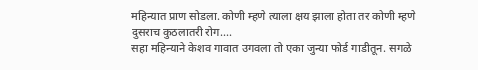महिन्यात प्राण सोडला. कोणी म्हणे त्याला क्षय झाला होता तर कोणी म्हणे दुसराच कुठलातरी रोग....
सहा महिन्याने केशव गावात उगवला तो एका जुन्या फोर्ड गाडीतून. सगळे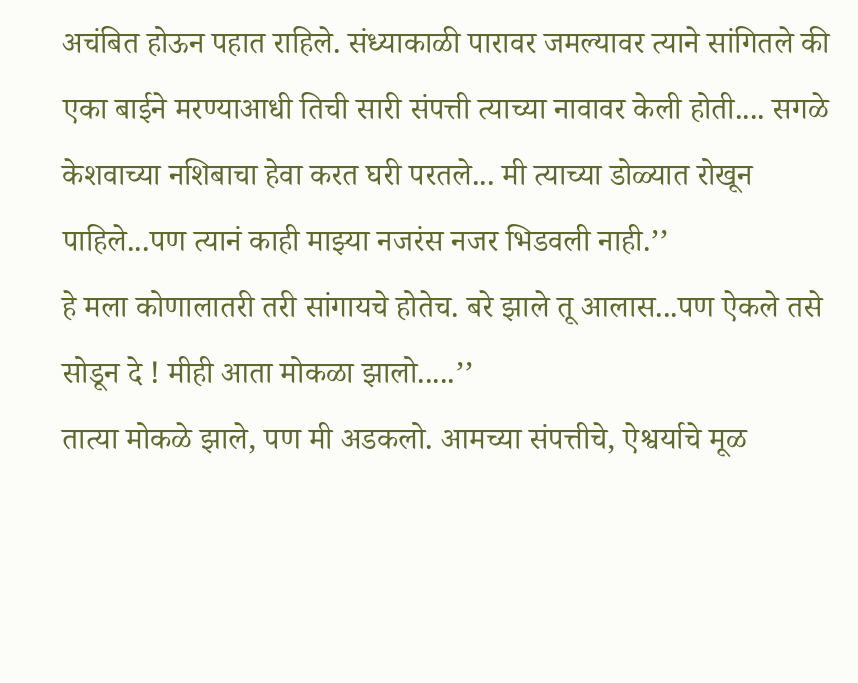अचंबित होऊन पहात राहिले. संध्याकाळी पारावर जमल्यावर त्याने सांगितले की एका बाईने मरण्याआधी तिची सारी संपत्ती त्याच्या नावावर केली होती.... सगळे केशवाच्या नशिबाचा हेवा करत घरी परतले... मी त्याच्या डोळ्यात रोखून पाहिले...पण त्यानं काही माझ्या नजरंस नजर भिडवली नाही.’’
हे मला कोणालातरी तरी सांगायचे होतेच. बरे झाले तू आलास...पण ऐकले तसे सोडून दे ! मीही आता मोकळा झालो.....’’
तात्या मोकळे झाले, पण मी अडकलो. आमच्या संपत्तीचे, ऐश्वर्याचे मूळ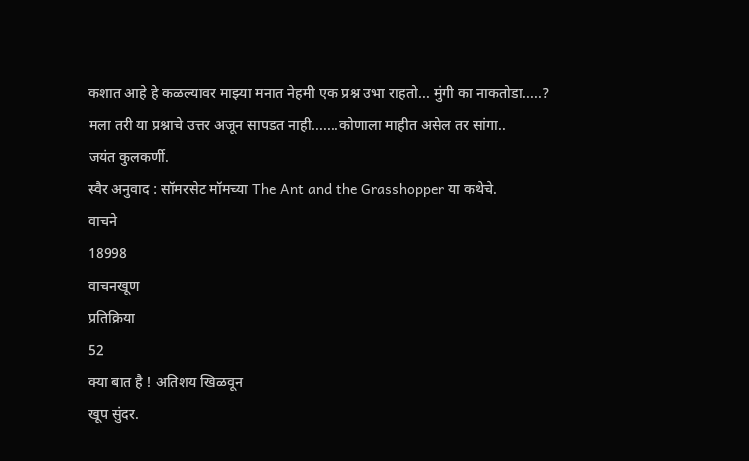कशात आहे हे कळल्यावर माझ्या मनात नेहमी एक प्रश्न उभा राहतो... मुंगी का नाकतोडा.....?
मला तरी या प्रश्नाचे उत्तर अजून सापडत नाही.......कोणाला माहीत असेल तर सांगा..
जयंत कुलकर्णी.
स्वैर अनुवाद : सॉमरसेट मॉमच्या The Ant and the Grasshopper या कथेचे.
वाचने
18998
वाचनखूण
प्रतिक्रिया
52
क्या बात है ! अतिशय खिळवून
खूप सुंदर.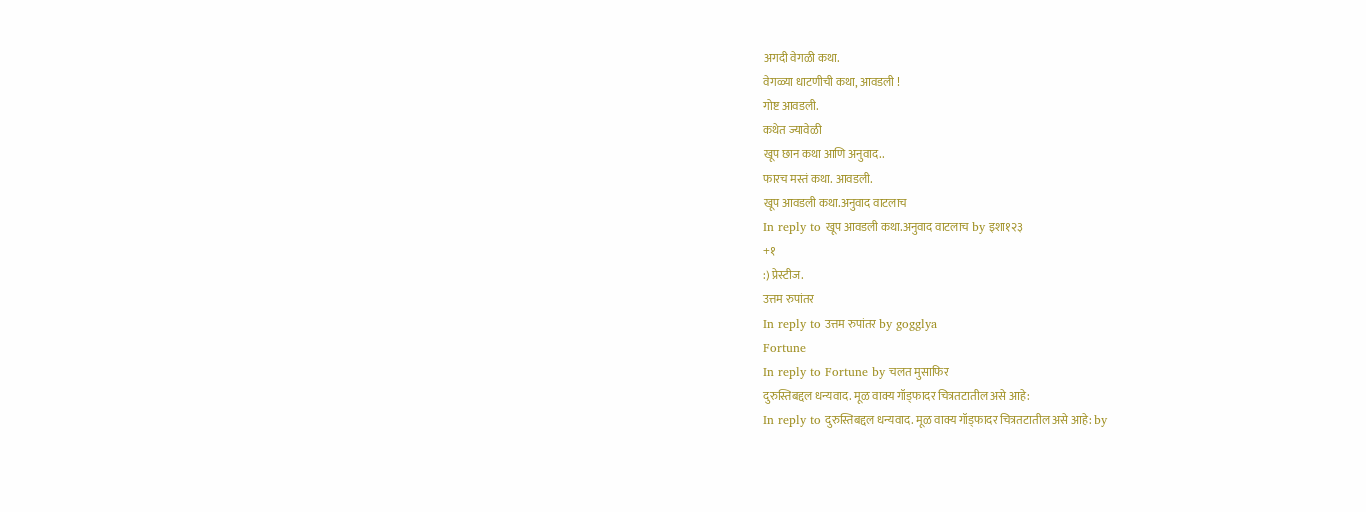अगदी वेगळी कथा.
वेगळ्या धाटणीची कथा, आवडली !
गोष्ट आवडली.
कथेत ज्यावेळी
खूप छान कथा आणि अनुवाद..
फारच मस्तं कथा. आवडली.
खूप आवडली कथा.अनुवाद वाटलाच
In reply to खूप आवडली कथा.अनुवाद वाटलाच by इशा१२३
+१
:) प्रेस्टीज.
उत्तम रुपांतर
In reply to उत्तम रुपांतर by gogglya
Fortune
In reply to Fortune by चलत मुसाफिर
दुरुस्तिबद्दल धन्यवाद. मूळ वाक्य गॉड्फादर चित्रतटातील असे आहे:
In reply to दुरुस्तिबद्दल धन्यवाद. मूळ वाक्य गॉड्फादर चित्रतटातील असे आहे: by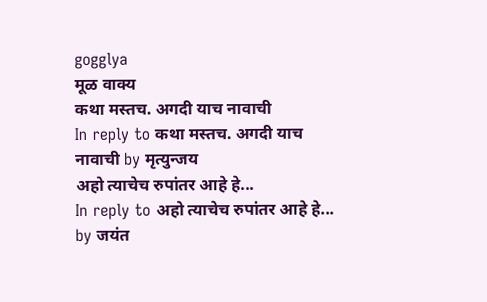gogglya
मूळ वाक्य
कथा मस्तच. अगदी याच नावाची
In reply to कथा मस्तच. अगदी याच नावाची by मृत्युन्जय
अहो त्याचेच रुपांतर आहे हे...
In reply to अहो त्याचेच रुपांतर आहे हे... by जयंत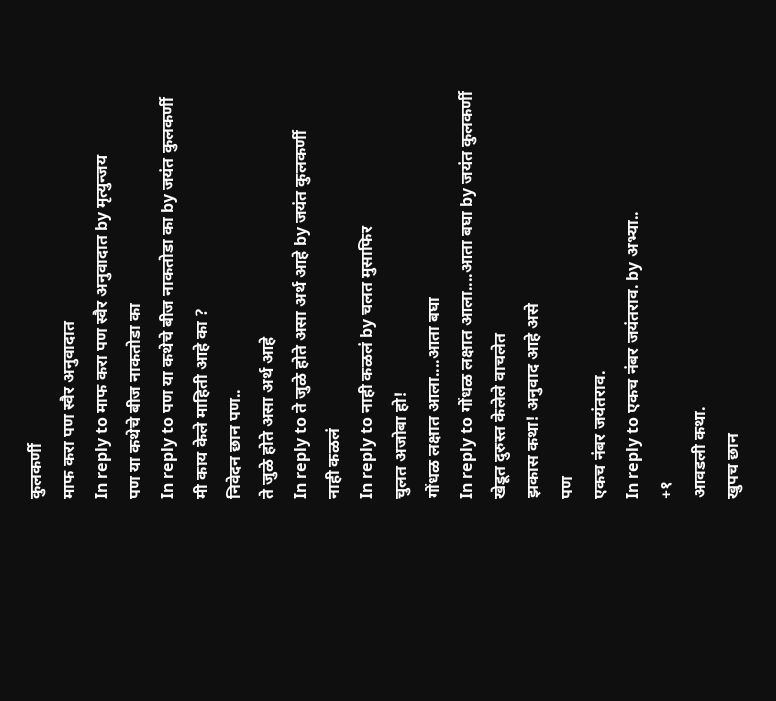कुलकर्णी
माफ करा पण स्वैर अनुवादात
In reply to माफ करा पण स्वैर अनुवादात by मृत्युन्जय
पण या कथेचे बीज नाकतोडा का
In reply to पण या कथेचे बीज नाकतोडा का by जयंत कुलकर्णी
मी काय केले माहिती आहे का ?
निवेदन छान पण..
ते जुळे होते असा अर्थ आहे
In reply to ते जुळे होते असा अर्थ आहे by जयंत कुलकर्णी
नाही कळलं
In reply to नाही कळलं by चलत मुसाफिर
चुलत अजोबा हो!
गोंधळ लक्षात आला....आता बघा
In reply to गोंधळ लक्षात आला....आता बघा by जयंत कुलकर्णी
खेडूत दुरुस्त केलेले वाचलेत
झकास कथा! अनुवाद आहे असे
पण
एकच नंबर जयंतराव.
In reply to एकच नंबर जयंतराव. by अभ्या..
+१
आवडली कथा.
खुपच छान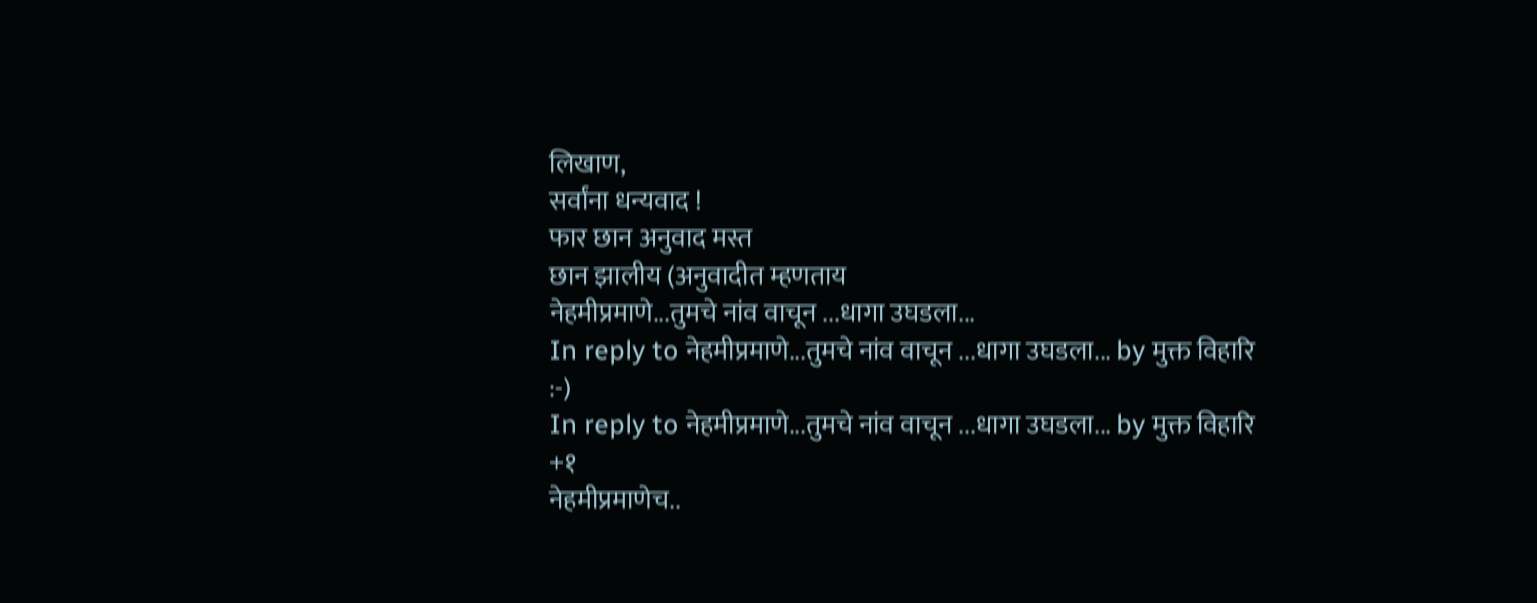लिखाण,
सर्वांना धन्यवाद !
फार छान अनुवाद मस्त
छान झालीय (अनुवादीत म्हणताय
नेहमीप्रमाणे...तुमचे नांव वाचून ...धागा उघडला...
In reply to नेहमीप्रमाणे...तुमचे नांव वाचून ...धागा उघडला... by मुक्त विहारि
:-)
In reply to नेहमीप्रमाणे...तुमचे नांव वाचून ...धागा उघडला... by मुक्त विहारि
+१
नेहमीप्रमाणेच..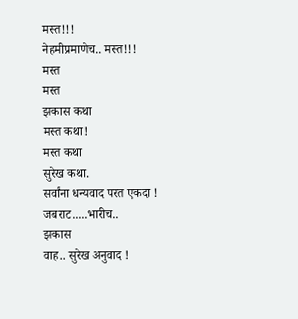मस्त!!!
नेहमीप्रमाणेच.. मस्त!!!
मस्त
मस्त
झकास कथा
मस्त कथा!
मस्त कथा
सुरेख कथा.
सर्वांना धन्यवाद परत एकदा !
जबराट.....भारीच..
झकास
वाह.. सुरेख अनुवाद !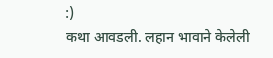:)
कथा आवडली. लहान भावाने केलेली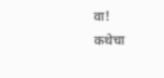वा!
कथेचा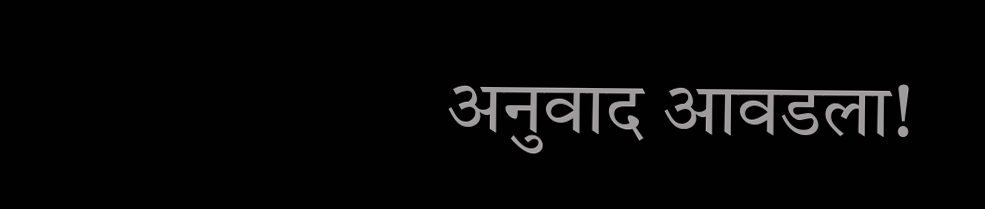अनुवाद आवडला!